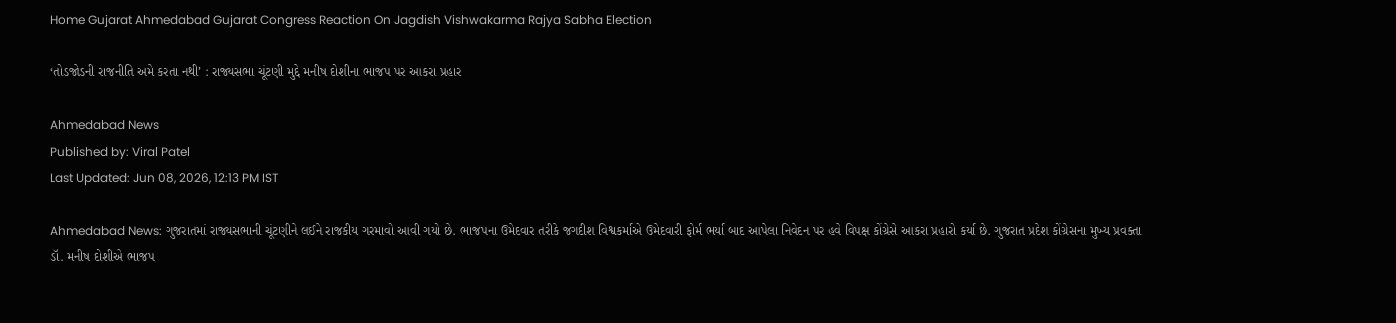Home Gujarat Ahmedabad Gujarat Congress Reaction On Jagdish Vishwakarma Rajya Sabha Election

‘તોડજોડની રાજનીતિ અમે કરતા નથી’ : રાજ્યસભા ચૂંટણી મુદ્દે મનીષ દોશીના ભાજપ પર આકરા પ્રહાર

Ahmedabad News
Published by: Viral Patel
Last Updated: Jun 08, 2026, 12:13 PM IST

Ahmedabad News: ગુજરાતમાં રાજ્યસભાની ચૂંટણીને લઈને રાજકીય ગરમાવો આવી ગયો છે. ભાજપના ઉમેદવાર તરીકે જગદીશ વિશ્વકર્માએ ઉમેદવારી ફોર્મ ભર્યા બાદ આપેલા નિવેદન પર હવે વિપક્ષ કોંગ્રેસે આકરા પ્રહારો કર્યા છે. ગુજરાત પ્રદેશ કોંગ્રેસના મુખ્ય પ્રવક્તા ડૉ. મનીષ દોશીએ ભાજપ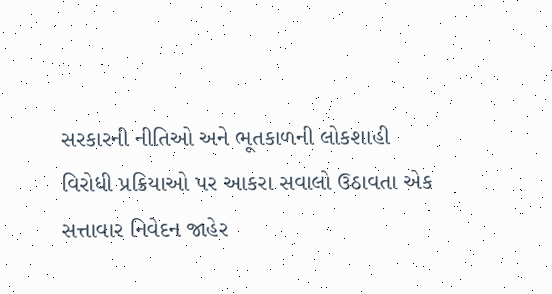સરકારની નીતિઓ અને ભૂતકાળની લોકશાહી વિરોધી પ્રક્રિયાઓ પર આકરા સવાલો ઉઠાવતા એક સત્તાવાર નિવેદન જાહેર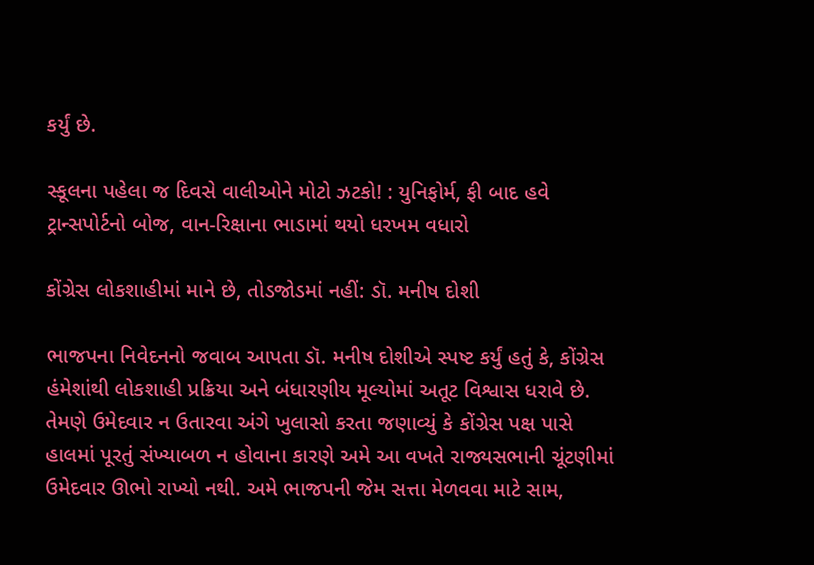કર્યું છે.

સ્કૂલના પહેલા જ દિવસે વાલીઓને મોટો ઝટકો! : યુનિફોર્મ, ફી બાદ હવે ટ્રાન્સપોર્ટનો બોજ, વાન-રિક્ષાના ભાડામાં થયો ધરખમ વધારો

કોંગ્રેસ લોકશાહીમાં માને છે, તોડજોડમાં નહીં: ડૉ. મનીષ દોશી

ભાજપના નિવેદનનો જવાબ આપતા ડૉ. મનીષ દોશીએ સ્પષ્ટ કર્યું હતું કે, કોંગ્રેસ હંમેશાંથી લોકશાહી પ્રક્રિયા અને બંધારણીય મૂલ્યોમાં અતૂટ વિશ્વાસ ધરાવે છે. તેમણે ઉમેદવાર ન ઉતારવા અંગે ખુલાસો કરતા જણાવ્યું કે કોંગ્રેસ પક્ષ પાસે હાલમાં પૂરતું સંખ્યાબળ ન હોવાના કારણે અમે આ વખતે રાજ્યસભાની ચૂંટણીમાં ઉમેદવાર ઊભો રાખ્યો નથી. અમે ભાજપની જેમ સત્તા મેળવવા માટે સામ,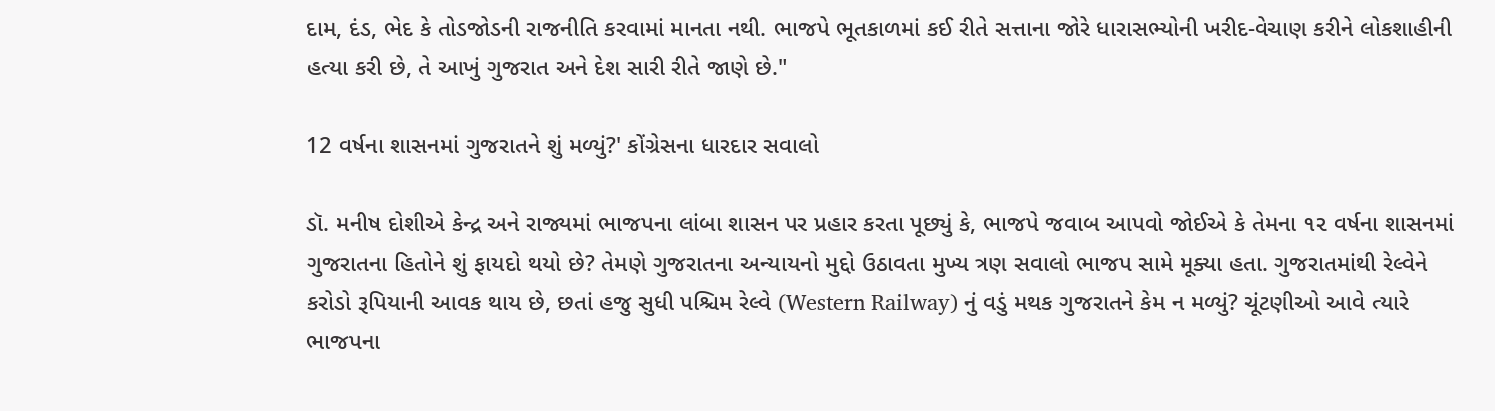દામ, દંડ, ભેદ કે તોડજોડની રાજનીતિ કરવામાં માનતા નથી. ભાજપે ભૂતકાળમાં કઈ રીતે સત્તાના જોરે ધારાસભ્યોની ખરીદ-વેચાણ કરીને લોકશાહીની હત્યા કરી છે, તે આખું ગુજરાત અને દેશ સારી રીતે જાણે છે."

12 વર્ષના શાસનમાં ગુજરાતને શું મળ્યું?' કોંગ્રેસના ધારદાર સવાલો

ડૉ. મનીષ દોશીએ કેન્દ્ર અને રાજ્યમાં ભાજપના લાંબા શાસન પર પ્રહાર કરતા પૂછ્યું કે, ભાજપે જવાબ આપવો જોઈએ કે તેમના ૧૨ વર્ષના શાસનમાં ગુજરાતના હિતોને શું ફાયદો થયો છે? તેમણે ગુજરાતના અન્યાયનો મુદ્દો ઉઠાવતા મુખ્ય ત્રણ સવાલો ભાજપ સામે મૂક્યા હતા. ગુજરાતમાંથી રેલ્વેને કરોડો રૂપિયાની આવક થાય છે, છતાં હજુ સુધી પશ્ચિમ રેલ્વે (Western Railway) નું વડું મથક ગુજરાતને કેમ ન મળ્યું? ચૂંટણીઓ આવે ત્યારે ભાજપના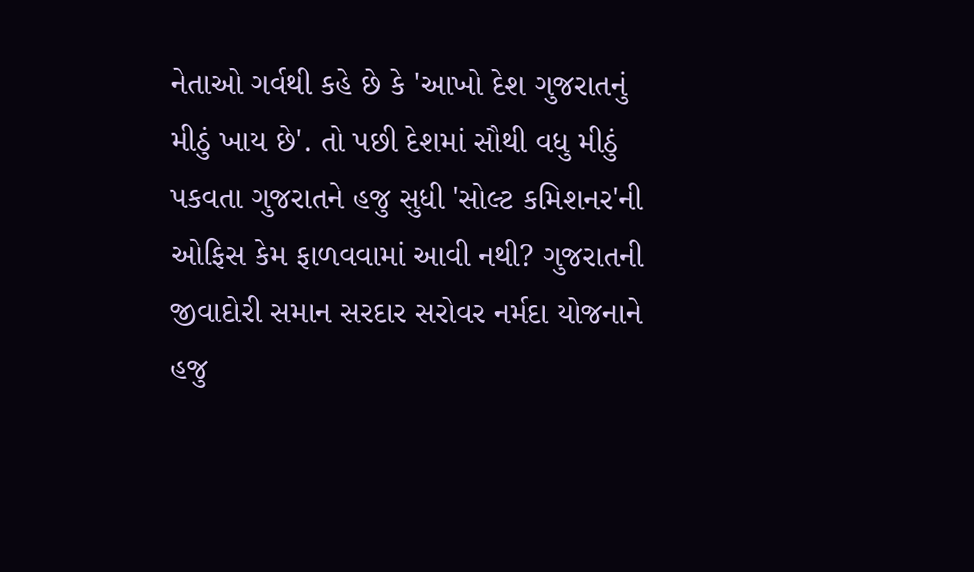નેતાઓ ગર્વથી કહે છે કે 'આખો દેશ ગુજરાતનું મીઠું ખાય છે'. તો પછી દેશમાં સૌથી વધુ મીઠું પકવતા ગુજરાતને હજુ સુધી 'સોલ્ટ કમિશનર'ની ઓફિસ કેમ ફાળવવામાં આવી નથી? ગુજરાતની જીવાદોરી સમાન સરદાર સરોવર નર્મદા યોજનાને હજુ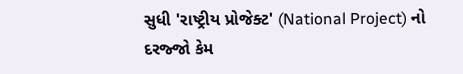સુધી 'રાષ્ટ્રીય પ્રોજેક્ટ' (National Project) નો દરજ્જો કેમ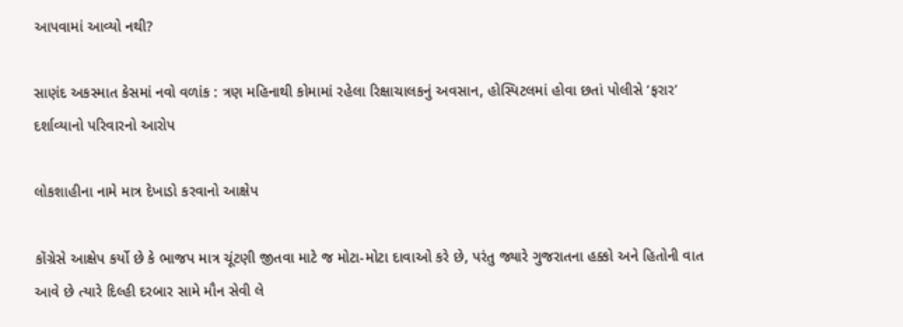આપવામાં આવ્યો નથી?

સાણંદ અકસ્માત કેસમાં નવો વળાંક : ત્રણ મહિનાથી કોમામાં રહેલા રિક્ષાચાલકનું અવસાન, હોસ્પિટલમાં હોવા છતાં પોલીસે ‘ફરાર’ દર્શાવ્યાનો પરિવારનો આરોપ

લોકશાહીના નામે માત્ર દેખાડો કરવાનો આક્ષેપ

કોંગ્રેસે આક્ષેપ કર્યો છે કે ભાજપ માત્ર ચૂંટણી જીતવા માટે જ મોટા-મોટા દાવાઓ કરે છે, પરંતુ જ્યારે ગુજરાતના હક્કો અને હિતોની વાત આવે છે ત્યારે દિલ્હી દરબાર સામે મૌન સેવી લે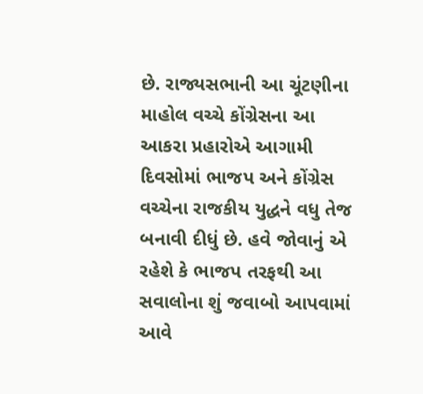છે. રાજ્યસભાની આ ચૂંટણીના માહોલ વચ્ચે કોંગ્રેસના આ આકરા પ્રહારોએ આગામી દિવસોમાં ભાજપ અને કોંગ્રેસ વચ્ચેના રાજકીય યુદ્ધને વધુ તેજ બનાવી દીધું છે. હવે જોવાનું એ રહેશે કે ભાજપ તરફથી આ સવાલોના શું જવાબો આપવામાં આવે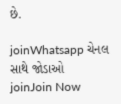છે.

joinWhatsapp ચેનલ સાથે જોડાઓ
joinJoin Now